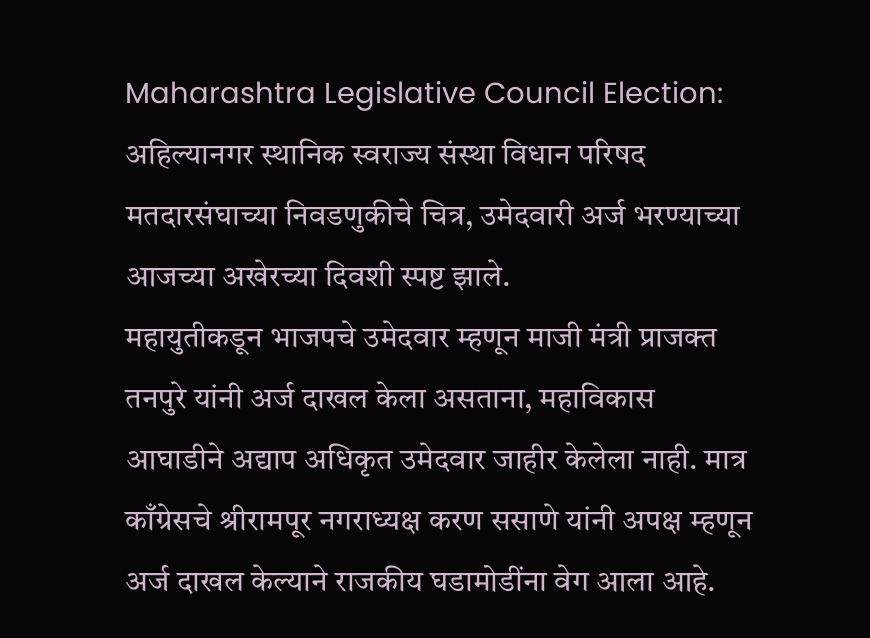Maharashtra Legislative Council Election: अहिल्यानगर स्थानिक स्वराज्य संस्था विधान परिषद मतदारसंघाच्या निवडणुकीचे चित्र, उमेदवारी अर्ज भरण्याच्या आजच्या अखेरच्या दिवशी स्पष्ट झाले.
महायुतीकडून भाजपचे उमेदवार म्हणून माजी मंत्री प्राजक्त तनपुरे यांनी अर्ज दाखल केला असताना, महाविकास आघाडीने अद्याप अधिकृत उमेदवार जाहीर केलेला नाही. मात्र काँग्रेसचे श्रीरामपूर नगराध्यक्ष करण ससाणे यांनी अपक्ष म्हणून अर्ज दाखल केल्याने राजकीय घडामोडींना वेग आला आहे.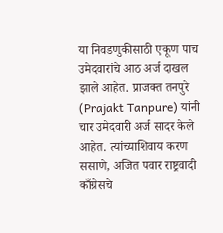या निवडणुकीसाठी एकूण पाच उमेदवारांचे आठ अर्ज दाखल झाले आहेत. प्राजक्त तनपुरे (Prajakt Tanpure) यांनी चार उमेदवारी अर्ज सादर केले आहेत. त्यांच्याशिवाय करण ससाणे, अजित पवार राष्ट्रवादी काँग्रेसचे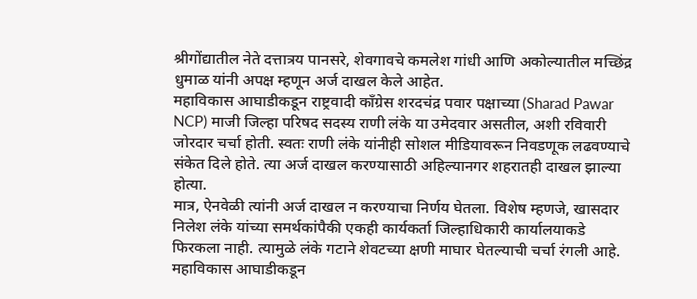श्रीगोंद्यातील नेते दत्तात्रय पानसरे, शेवगावचे कमलेश गांधी आणि अकोल्यातील मच्छिंद्र धुमाळ यांनी अपक्ष म्हणून अर्ज दाखल केले आहेत.
महाविकास आघाडीकडून राष्ट्रवादी काँग्रेस शरदचंद्र पवार पक्षाच्या (Sharad Pawar NCP) माजी जिल्हा परिषद सदस्य राणी लंके या उमेदवार असतील, अशी रविवारी जोरदार चर्चा होती. स्वतः राणी लंके यांनीही सोशल मीडियावरून निवडणूक लढवण्याचे संकेत दिले होते. त्या अर्ज दाखल करण्यासाठी अहिल्यानगर शहरातही दाखल झाल्या होत्या.
मात्र, ऐनवेळी त्यांनी अर्ज दाखल न करण्याचा निर्णय घेतला. विशेष म्हणजे, खासदार निलेश लंके यांच्या समर्थकांपैकी एकही कार्यकर्ता जिल्हाधिकारी कार्यालयाकडे फिरकला नाही. त्यामुळे लंके गटाने शेवटच्या क्षणी माघार घेतल्याची चर्चा रंगली आहे.
महाविकास आघाडीकडून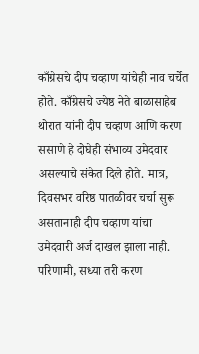काँग्रेसचे दीप चव्हाण यांचेही नाव चर्चेत होते. काँग्रेसचे ज्येष्ठ नेते बाळासाहेब थोरात यांनी दीप चव्हाण आणि करण ससाणे हे दोघेही संभाव्य उमेदवार असल्याचे संकेत दिले होते. मात्र, दिवसभर वरिष्ठ पातळीवर चर्चा सुरू असतानाही दीप चव्हाण यांचा उमेदवारी अर्ज दाखल झाला नाही.
परिणामी, सध्या तरी करण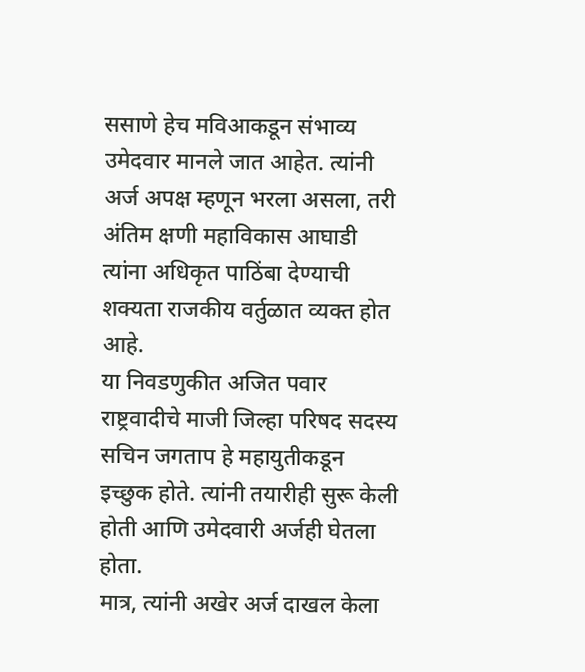ससाणे हेच मविआकडून संभाव्य उमेदवार मानले जात आहेत. त्यांनी अर्ज अपक्ष म्हणून भरला असला, तरी अंतिम क्षणी महाविकास आघाडी त्यांना अधिकृत पाठिंबा देण्याची शक्यता राजकीय वर्तुळात व्यक्त होत आहे.
या निवडणुकीत अजित पवार राष्ट्रवादीचे माजी जिल्हा परिषद सदस्य सचिन जगताप हे महायुतीकडून इच्छुक होते. त्यांनी तयारीही सुरू केली होती आणि उमेदवारी अर्जही घेतला होता.
मात्र, त्यांनी अखेर अर्ज दाखल केला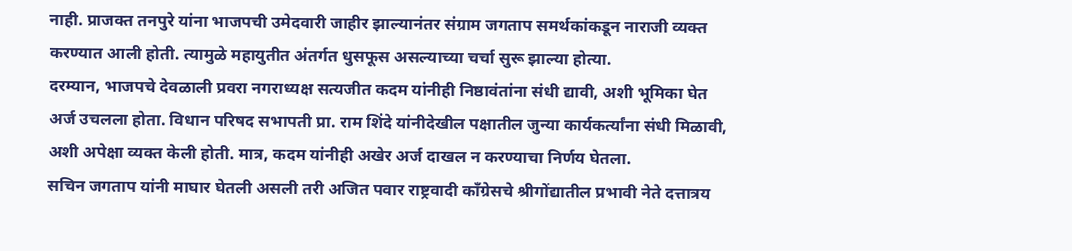नाही. प्राजक्त तनपुरे यांना भाजपची उमेदवारी जाहीर झाल्यानंतर संग्राम जगताप समर्थकांकडून नाराजी व्यक्त करण्यात आली होती. त्यामुळे महायुतीत अंतर्गत धुसफूस असल्याच्या चर्चा सुरू झाल्या होत्या.
दरम्यान, भाजपचे देवळाली प्रवरा नगराध्यक्ष सत्यजीत कदम यांनीही निष्ठावंतांना संधी द्यावी, अशी भूमिका घेत अर्ज उचलला होता. विधान परिषद सभापती प्रा. राम शिंदे यांनीदेखील पक्षातील जुन्या कार्यकर्त्यांना संधी मिळावी, अशी अपेक्षा व्यक्त केली होती. मात्र, कदम यांनीही अखेर अर्ज दाखल न करण्याचा निर्णय घेतला.
सचिन जगताप यांनी माघार घेतली असली तरी अजित पवार राष्ट्रवादी काँग्रेसचे श्रीगोंद्यातील प्रभावी नेते दत्तात्रय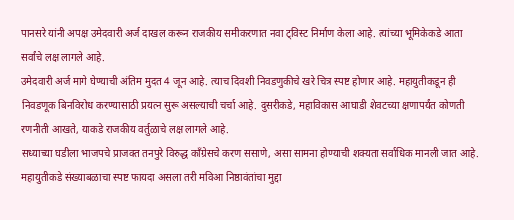पानसरे यांनी अपक्ष उमेदवारी अर्ज दाखल करून राजकीय समीकरणात नवा ट्विस्ट निर्माण केला आहे. त्यांच्या भूमिकेकडे आता सर्वांचे लक्ष लागले आहे.
उमेदवारी अर्ज मागे घेण्याची अंतिम मुदत 4 जून आहे. त्याच दिवशी निवडणुकीचे खरे चित्र स्पष्ट होणार आहे. महायुतीकडून ही निवडणूक बिनविरोध करण्यासाठी प्रयत्न सुरू असल्याची चर्चा आहे. दुसरीकडे, महाविकास आघाडी शेवटच्या क्षणापर्यंत कोणती रणनीती आखते, याकडे राजकीय वर्तुळाचे लक्ष लागले आहे.
सध्याच्या घडीला भाजपचे प्राजक्त तनपुरे विरुद्ध काँग्रेसचे करण ससाणे, असा सामना होण्याची शक्यता सर्वाधिक मानली जात आहे. महायुतीकडे संख्याबळाचा स्पष्ट फायदा असला तरी मविआ निष्ठावंतांचा मुद्दा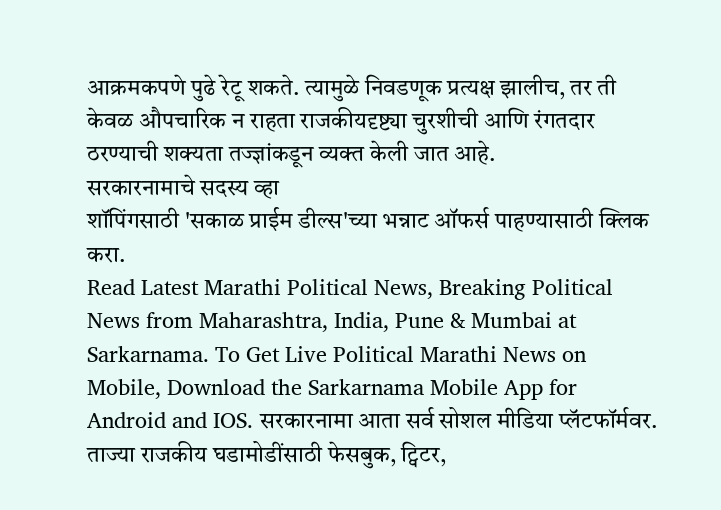आक्रमकपणे पुढे रेटू शकते. त्यामुळे निवडणूक प्रत्यक्ष झालीच, तर ती केवळ औपचारिक न राहता राजकीयदृष्ट्या चुरशीची आणि रंगतदार ठरण्याची शक्यता तज्ज्ञांकडून व्यक्त केली जात आहे.
सरकारनामाचे सदस्य व्हा
शॉपिंगसाठी 'सकाळ प्राईम डील्स'च्या भन्नाट ऑफर्स पाहण्यासाठी क्लिक करा.
Read Latest Marathi Political News, Breaking Political News from Maharashtra, India, Pune & Mumbai at Sarkarnama. To Get Live Political Marathi News on Mobile, Download the Sarkarnama Mobile App for Android and IOS. सरकारनामा आता सर्व सोशल मीडिया प्लॅटफॉर्मवर. ताज्या राजकीय घडामोडींसाठी फेसबुक, ट्विटर,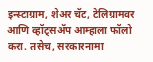इन्स्टाग्राम, शेअर चॅट, टेलिग्रामवर आणि व्हॉट्सॲप आम्हाला फॉलो करा. तसेच, सरकारनामा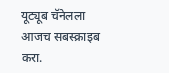यूट्यूब चॅनेलला आजच सबस्क्राइब करा.